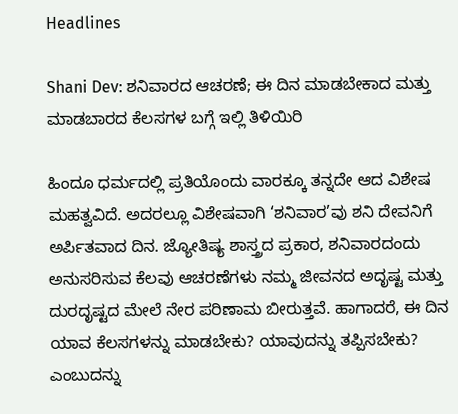Headlines

Shani Dev: ಶನಿವಾರದ ಆಚರಣೆ; ಈ ದಿನ ಮಾಡಬೇಕಾದ ಮತ್ತು ಮಾಡಬಾರದ ಕೆಲಸಗಳ ಬಗ್ಗೆ ಇಲ್ಲಿ ತಿಳಿಯಿರಿ

ಹಿಂದೂ ಧರ್ಮದಲ್ಲಿ ಪ್ರತಿಯೊಂದು ವಾರಕ್ಕೂ ತನ್ನದೇ ಆದ ವಿಶೇಷ ಮಹತ್ವವಿದೆ. ಅದರಲ್ಲೂ ವಿಶೇಷವಾಗಿ ‘ಶನಿವಾರ’ವು ಶನಿ ದೇವನಿಗೆ ಅರ್ಪಿತವಾದ ದಿನ. ಜ್ಯೋತಿಷ್ಯ ಶಾಸ್ತ್ರದ ಪ್ರಕಾರ, ಶನಿವಾರದಂದು ಅನುಸರಿಸುವ ಕೆಲವು ಆಚರಣೆಗಳು ನಮ್ಮ ಜೀವನದ ಅದೃಷ್ಟ ಮತ್ತು ದುರದೃಷ್ಟದ ಮೇಲೆ ನೇರ ಪರಿಣಾಮ ಬೀರುತ್ತವೆ. ಹಾಗಾದರೆ, ಈ ದಿನ ಯಾವ ಕೆಲಸಗಳನ್ನು ಮಾಡಬೇಕು? ಯಾವುದನ್ನು ತಪ್ಪಿಸಬೇಕು? ಎಂಬುದನ್ನು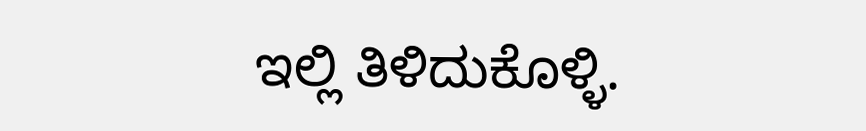ಇಲ್ಲಿ ತಿಳಿದುಕೊಳ್ಳಿ.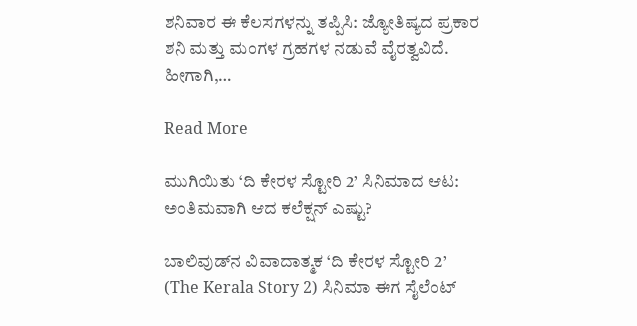ಶನಿವಾರ ಈ ಕೆಲಸಗಳನ್ನು ತಪ್ಪಿಸಿ: ಜ್ಯೋತಿಷ್ಯದ ಪ್ರಕಾರ ಶನಿ ಮತ್ತು ಮಂಗಳ ಗ್ರಹಗಳ ನಡುವೆ ವೈರತ್ವವಿದೆ. ಹೀಗಾಗಿ,…

Read More

ಮುಗಿಯಿತು ‘ದಿ ಕೇರಳ ಸ್ಟೋರಿ 2’ ಸಿನಿಮಾದ ಆಟ: ಅಂತಿಮವಾಗಿ ಆದ ಕಲೆಕ್ಷನ್ ಎಷ್ಟು?

ಬಾಲಿವುಡ್‌ನ ವಿವಾದಾತ್ಮಕ ‘ದಿ ಕೇರಳ ಸ್ಟೋರಿ 2’ (The Kerala Story 2) ಸಿನಿಮಾ ಈಗ ಸೈಲೆಂಟ್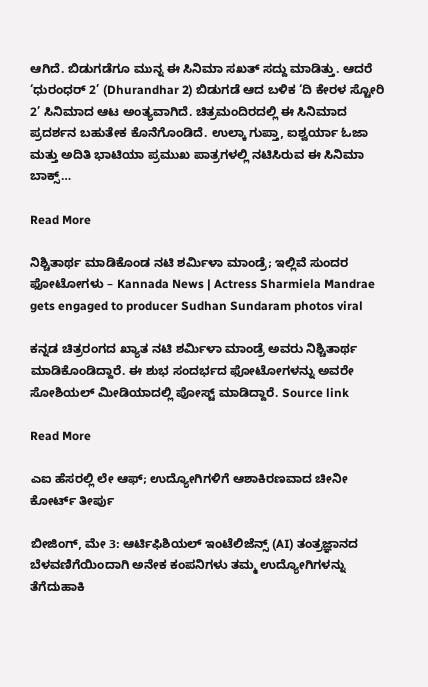ಆಗಿದೆ. ಬಿಡುಗಡೆಗೂ ಮುನ್ನ ಈ ಸಿನಿಮಾ ಸಖತ್ ಸದ್ದು ಮಾಡಿತ್ತು. ಆದರೆ ‘ಧುರಂಧರ್ 2’ (Dhurandhar 2) ಬಿಡುಗಡೆ ಆದ ಬಳಿಕ ‘ದಿ ಕೇರಳ ಸ್ಟೋರಿ 2’ ಸಿನಿಮಾದ ಆಟ ಅಂತ್ಯವಾಗಿದೆ. ಚಿತ್ರಮಂದಿರದಲ್ಲಿ ಈ ಸಿನಿಮಾದ ಪ್ರದರ್ಶನ ಬಹುತೇಕ ಕೊನೆಗೊಂಡಿದೆ. ಉಲ್ಕಾ ಗುಪ್ತಾ, ಐಶ್ವರ್ಯಾ ಓಜಾ ಮತ್ತು ಅದಿತಿ ಭಾಟಿಯಾ ಪ್ರಮುಖ ಪಾತ್ರಗಳಲ್ಲಿ ನಟಿಸಿರುವ ಈ ಸಿನಿಮಾ ಬಾಕ್ಸ್…

Read More

ನಿಶ್ಚಿತಾರ್ಥ ಮಾಡಿಕೊಂಡ ನಟಿ ಶರ್ಮಿಳಾ ಮಾಂಡ್ರೆ; ಇಲ್ಲಿವೆ ಸುಂದರ ಫೋಟೋಗಳು – Kannada News | Actress Sharmiela Mandrae gets engaged to producer Sudhan Sundaram photos viral

ಕನ್ನಡ ಚಿತ್ರರಂಗದ ಖ್ಯಾತ ನಟಿ ಶರ್ಮಿಳಾ ಮಾಂಡ್ರೆ ಅವರು ನಿಶ್ಚಿತಾರ್ಥ ಮಾಡಿಕೊಂಡಿದ್ದಾರೆ. ಈ ಶುಭ ಸಂದರ್ಭದ ಫೋಟೋಗಳನ್ನು ಅವರೇ ಸೋಶಿಯಲ್ ಮೀಡಿಯಾದಲ್ಲಿ ಪೋಸ್ಟ್ ಮಾಡಿದ್ದಾರೆ. Source link

Read More

ಎಐ ಹೆಸರಲ್ಲಿ ಲೇ ಆಫ್; ಉದ್ಯೋಗಿಗಳಿಗೆ ಆಶಾಕಿರಣವಾದ ಚೀನೀ ಕೋರ್ಟ್ ತೀರ್ಪು

ಬೀಜಿಂಗ್, ಮೇ 3: ಆರ್ಟಿಫಿಶಿಯಲ್ ಇಂಟೆಲಿಜೆನ್ಸ್ (AI) ತಂತ್ರಜ್ಞಾನದ ಬೆಳವಣಿಗೆಯಿಂದಾಗಿ ಅನೇಕ ಕಂಪನಿಗಳು ತಮ್ಮ ಉದ್ಯೋಗಿಗಳನ್ನು ತೆಗೆದುಹಾಕಿ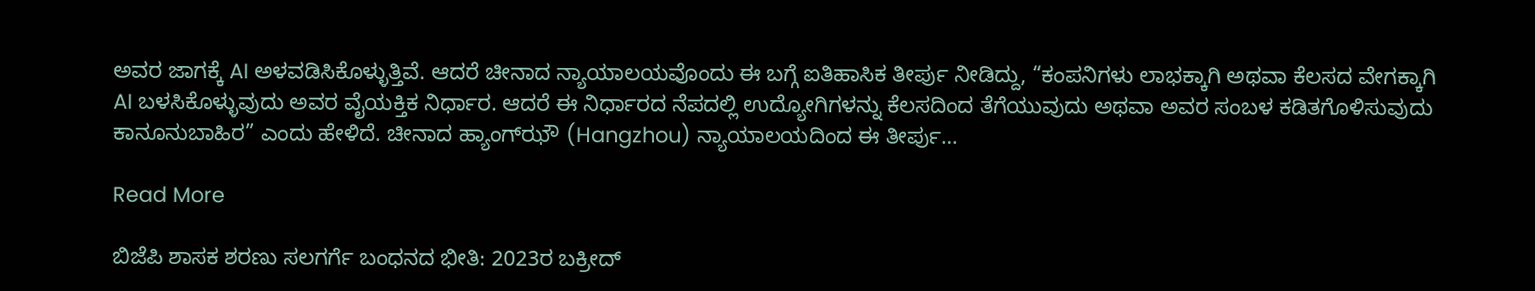ಅವರ ಜಾಗಕ್ಕೆ AI ಅಳವಡಿಸಿಕೊಳ್ಳುತ್ತಿವೆ. ಆದರೆ ಚೀನಾದ ನ್ಯಾಯಾಲಯವೊಂದು ಈ ಬಗ್ಗೆ ಐತಿಹಾಸಿಕ ತೀರ್ಪು ನೀಡಿದ್ದು, “ಕಂಪನಿಗಳು ಲಾಭಕ್ಕಾಗಿ ಅಥವಾ ಕೆಲಸದ ವೇಗಕ್ಕಾಗಿ AI ಬಳಸಿಕೊಳ್ಳುವುದು ಅವರ ವೈಯಕ್ತಿಕ ನಿರ್ಧಾರ. ಆದರೆ ಈ ನಿರ್ಧಾರದ ನೆಪದಲ್ಲಿ ಉದ್ಯೋಗಿಗಳನ್ನು ಕೆಲಸದಿಂದ ತೆಗೆಯುವುದು ಅಥವಾ ಅವರ ಸಂಬಳ ಕಡಿತಗೊಳಿಸುವುದು ಕಾನೂನುಬಾಹಿರ” ಎಂದು ಹೇಳಿದೆ. ಚೀನಾದ ಹ್ಯಾಂಗ್‌ಝೌ (Hangzhou) ನ್ಯಾಯಾಲಯದಿಂದ ಈ ತೀರ್ಪು…

Read More

ಬಿಜೆಪಿ ಶಾಸಕ ಶರಣು ಸಲಗರ್ಗೆ ಬಂಧನದ ಭೀತಿ: 2023ರ ಬಕ್ರೀದ್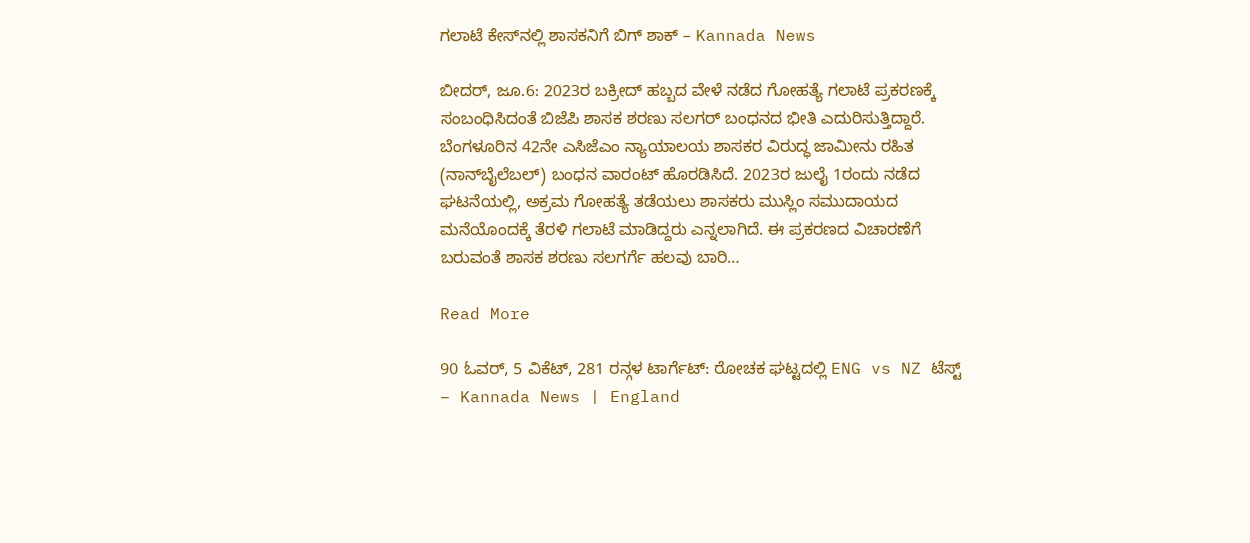ಗಲಾಟೆ ಕೇಸ್‌ನಲ್ಲಿ ಶಾಸಕನಿಗೆ ಬಿಗ್ ಶಾಕ್ – Kannada News

ಬೀದರ್, ಜೂ.6: 2023ರ ಬಕ್ರೀದ್ ಹಬ್ಬದ ವೇಳೆ ನಡೆದ ಗೋಹತ್ಯೆ ಗಲಾಟೆ ಪ್ರಕರಣಕ್ಕೆ ಸಂಬಂಧಿಸಿದಂತೆ ಬಿಜೆಪಿ ಶಾಸಕ ಶರಣು ಸಲಗರ್ ಬಂಧನದ ಭೀತಿ ಎದುರಿಸುತ್ತಿದ್ದಾರೆ. ಬೆಂಗಳೂರಿನ 42ನೇ ಎಸಿಜೆಎಂ ನ್ಯಾಯಾಲಯ ಶಾಸಕರ ವಿರುದ್ಧ ಜಾಮೀನು ರಹಿತ (ನಾನ್‌ಬೈಲೆಬಲ್) ಬಂಧನ ವಾರಂಟ್ ಹೊರಡಿಸಿದೆ. 2023ರ ಜುಲೈ 1ರಂದು ನಡೆದ ಘಟನೆಯಲ್ಲಿ, ಅಕ್ರಮ ಗೋಹತ್ಯೆ ತಡೆಯಲು ಶಾಸಕರು ಮುಸ್ಲಿಂ ಸಮುದಾಯದ ಮನೆಯೊಂದಕ್ಕೆ ತೆರಳಿ ಗಲಾಟೆ ಮಾಡಿದ್ದರು ಎನ್ನಲಾಗಿದೆ. ಈ ಪ್ರಕರಣದ ವಿಚಾರಣೆಗೆ ಬರುವಂತೆ ಶಾಸಕ ಶರಣು ಸಲಗರ್ಗೆ ಹಲವು ಬಾರಿ…

Read More

90 ಓವರ್, 5 ವಿಕೆಟ್, 281 ರನ್ಗಳ ಟಾರ್ಗೆಟ್: ರೋಚಕ ಘಟ್ಟದಲ್ಲಿ ENG vs NZ ಟೆಸ್ಟ್ – Kannada News | England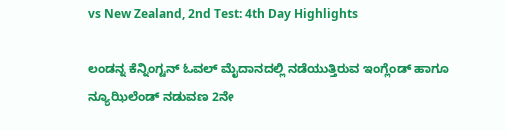vs New Zealand, 2nd Test: 4th Day Highlights

ಲಂಡನ್ನ ಕೆನ್ನಿಂಗ್ಟನ್ ಓವಲ್ ಮೈದಾನದಲ್ಲಿ ನಡೆಯುತ್ತಿರುವ ಇಂಗ್ಲೆಂಡ್ ಹಾಗೂ ನ್ಯೂಝಿಲೆಂಡ್ ನಡುವಣ 2ನೇ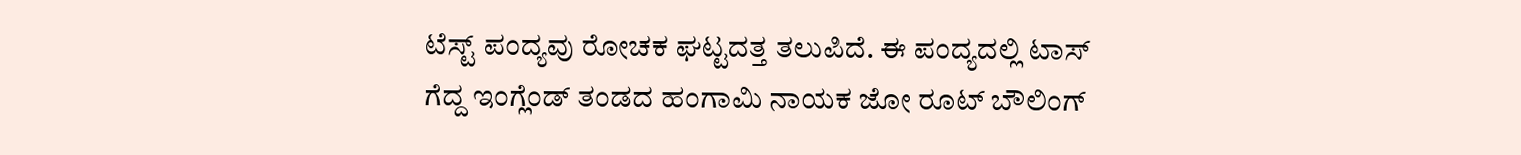ಟೆಸ್ಟ್ ಪಂದ್ಯವು ರೋಚಕ ಘಟ್ಟದತ್ತ ತಲುಪಿದೆ. ಈ ಪಂದ್ಯದಲ್ಲಿ ಟಾಸ್ ಗೆದ್ದ ಇಂಗ್ಲೆಂಡ್ ತಂಡದ ಹಂಗಾಮಿ ನಾಯಕ ಜೋ ರೂಟ್ ಬೌಲಿಂಗ್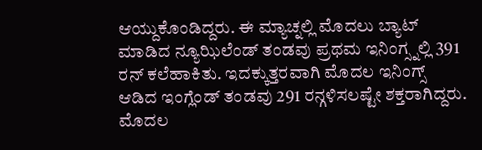ಆಯ್ದುಕೊಂಡಿದ್ದರು. ಈ ಮ್ಯಾಚ್ನಲ್ಲಿ ಮೊದಲು ಬ್ಯಾಟ್ ಮಾಡಿದ ನ್ಯೂಝಿಲೆಂಡ್ ತಂಡವು ಪ್ರಥಮ ಇನಿಂಗ್ಸ್ನಲ್ಲಿ 391 ರನ್ ಕಲೆಹಾಕಿತು. ಇದಕ್ಕುತ್ತರವಾಗಿ ಮೊದಲ ಇನಿಂಗ್ಸ್ ಆಡಿದ ಇಂಗ್ಲೆಂಡ್ ತಂಡವು 291 ರನ್ಗಳಿಸಲಷ್ಟೇ ಶಕ್ತರಾಗಿದ್ದರು. ಮೊದಲ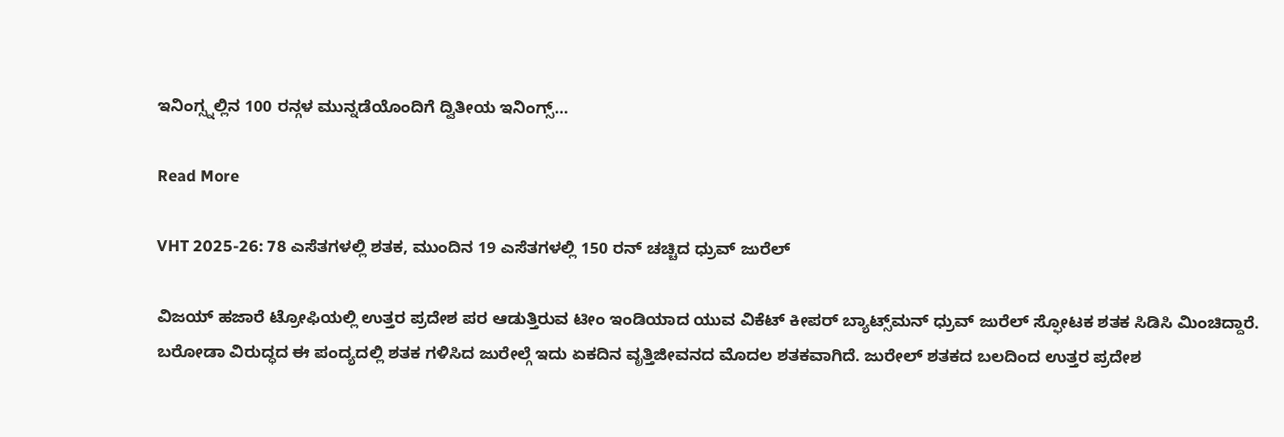ಇನಿಂಗ್ಸ್ನಲ್ಲಿನ 100 ರನ್ಗಳ ಮುನ್ನಡೆಯೊಂದಿಗೆ ದ್ವಿತೀಯ ಇನಿಂಗ್ಸ್…

Read More

VHT 2025-26: 78 ಎಸೆತಗಳಲ್ಲಿ ಶತಕ, ಮುಂದಿನ 19 ಎಸೆತಗಳಲ್ಲಿ 150 ರನ್ ಚಚ್ಚಿದ ಧ್ರುವ್ ಜುರೆಲ್

ವಿಜಯ್ ಹಜಾರೆ ಟ್ರೋಫಿಯಲ್ಲಿ ಉತ್ತರ ಪ್ರದೇಶ ಪರ ಆಡುತ್ತಿರುವ ಟೀಂ ಇಂಡಿಯಾದ ಯುವ ವಿಕೆಟ್ ಕೀಪರ್ ಬ್ಯಾಟ್ಸ್‌ಮನ್ ಧ್ರುವ್ ಜುರೆಲ್ ಸ್ಫೋಟಕ ಶತಕ ಸಿಡಿಸಿ ಮಿಂಚಿದ್ದಾರೆ. ಬರೋಡಾ ವಿರುದ್ಧದ ಈ ಪಂದ್ಯದಲ್ಲಿ ಶತಕ ಗಳಿಸಿದ ಜುರೇಲ್ಗೆ ಇದು ಏಕದಿನ ವೃತ್ತಿಜೀವನದ ಮೊದಲ ಶತಕವಾಗಿದೆ. ಜುರೇಲ್ ಶತಕದ ಬಲದಿಂದ ಉತ್ತರ ಪ್ರದೇಶ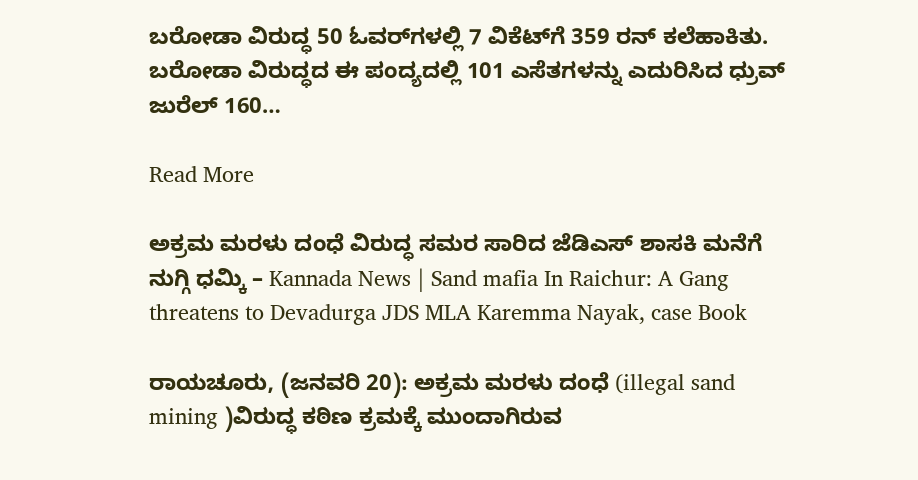ಬರೋಡಾ ವಿರುದ್ಧ 50 ಓವರ್‌ಗಳಲ್ಲಿ 7 ವಿಕೆಟ್‌ಗೆ 359 ರನ್ ಕಲೆಹಾಕಿತು. ಬರೋಡಾ ವಿರುದ್ಧದ ಈ ಪಂದ್ಯದಲ್ಲಿ 101 ಎಸೆತಗಳನ್ನು ಎದುರಿಸಿದ ಧ್ರುವ್ ಜುರೆಲ್ 160…

Read More

ಅಕ್ರಮ ಮರಳು ದಂಧೆ ವಿರುದ್ಧ ಸಮರ ಸಾರಿದ ಜೆಡಿಎಸ್ ಶಾಸಕಿ ಮನೆಗೆ ನುಗ್ಗಿ ಧಮ್ಕಿ – Kannada News | Sand mafia In Raichur: A Gang threatens to Devadurga JDS MLA Karemma Nayak, case Book

ರಾಯಚೂರು, (ಜನವರಿ 20): ಅಕ್ರಮ ಮರಳು ದಂಧೆ (illegal sand mining )ವಿರುದ್ಧ ಕಠಿಣ ಕ್ರಮಕ್ಕೆ ಮುಂದಾಗಿರುವ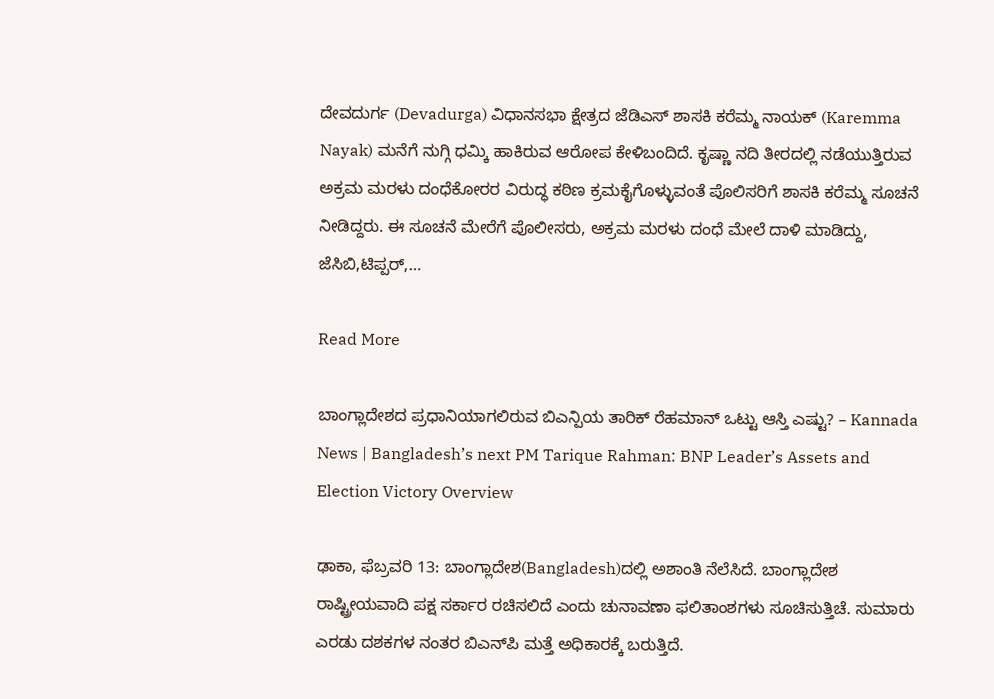ದೇವದುರ್ಗ (Devadurga) ವಿಧಾನಸಭಾ ಕ್ಷೇತ್ರದ ಜೆಡಿಎಸ್‌ ಶಾಸಕಿ ಕರೆಮ್ಮ ನಾಯಕ್ (Karemma Nayak) ಮನೆಗೆ ನುಗ್ಗಿ ಧಮ್ಕಿ ಹಾಕಿರುವ ಆರೋಪ ಕೇಳಿಬಂದಿದೆ. ಕೃಷ್ಣಾ ನದಿ ತೀರದಲ್ಲಿ ನಡೆಯುತ್ತಿರುವ ಅಕ್ರಮ ಮರಳು ದಂಧೆಕೋರರ ವಿರುದ್ಧ ಕಠಿಣ ಕ್ರಮಕೈಗೊಳ್ಳುವಂತೆ ಪೊಲಿಸರಿಗೆ ಶಾಸಕಿ ಕರೆಮ್ಮ ಸೂಚನೆ ನೀಡಿದ್ದರು. ಈ ಸೂಚನೆ ಮೇರೆಗೆ ಪೊಲೀಸರು, ಅಕ್ರಮ ಮರಳು ದಂಧೆ ಮೇಲೆ ದಾಳಿ ಮಾಡಿದ್ದು, ಜೆಸಿಬಿ,ಟಿಪ್ಪರ್,…

Read More

ಬಾಂಗ್ಲಾದೇಶದ ಪ್ರಧಾನಿಯಾಗಲಿರುವ ಬಿಎನ್ಪಿಯ ತಾರಿಕ್ ರೆಹಮಾನ್ ಒಟ್ಟು ಆಸ್ತಿ ಎಷ್ಟು? – Kannada News | Bangladesh’s next PM Tarique Rahman: BNP Leader’s Assets and Election Victory Overview

ಢಾಕಾ, ಫೆಬ್ರವರಿ 13: ಬಾಂಗ್ಲಾದೇಶ(Bangladesh)ದಲ್ಲಿ ಅಶಾಂತಿ ನೆಲೆಸಿದೆ. ಬಾಂಗ್ಲಾದೇಶ ರಾಷ್ಟ್ರೀಯವಾದಿ ಪಕ್ಷ ಸರ್ಕಾರ ರಚಿಸಲಿದೆ ಎಂದು ಚುನಾವಣಾ ಫಲಿತಾಂಶಗಳು ಸೂಚಿಸುತ್ತಿಚೆ. ಸುಮಾರು ಎರಡು ದಶಕಗಳ ನಂತರ ಬಿಎನ್‌ಪಿ ಮತ್ತೆ ಅಧಿಕಾರಕ್ಕೆ ಬರುತ್ತಿದೆ.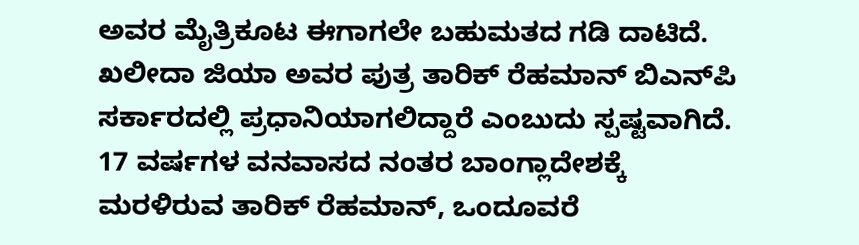ಅವರ ಮೈತ್ರಿಕೂಟ ಈಗಾಗಲೇ ಬಹುಮತದ ಗಡಿ ದಾಟಿದೆ. ಖಲೀದಾ ಜಿಯಾ ಅವರ ಪುತ್ರ ತಾರಿಕ್ ರೆಹಮಾನ್ ಬಿಎನ್‌ಪಿ ಸರ್ಕಾರದಲ್ಲಿ ಪ್ರಧಾನಿಯಾಗಲಿದ್ದಾರೆ ಎಂಬುದು ಸ್ಪಷ್ಟವಾಗಿದೆ. 17 ವರ್ಷಗಳ ವನವಾಸದ ನಂತರ ಬಾಂಗ್ಲಾದೇಶಕ್ಕೆ ಮರಳಿರುವ ತಾರಿಕ್ ರೆಹಮಾನ್, ಒಂದೂವರೆ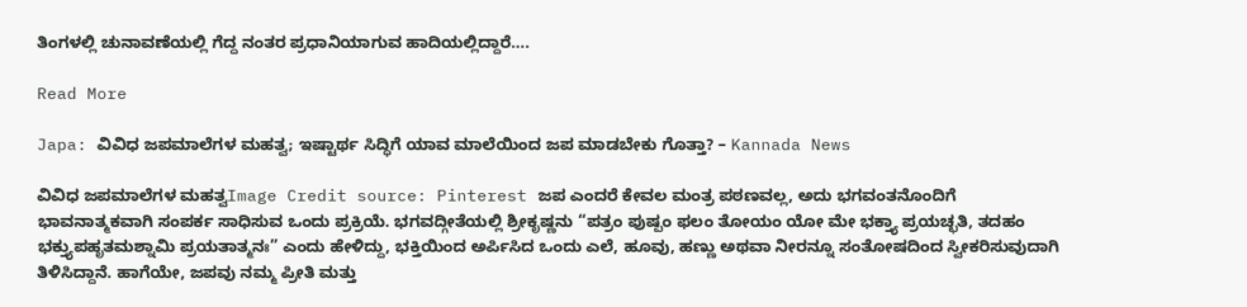ತಿಂಗಳಲ್ಲಿ ಚುನಾವಣೆಯಲ್ಲಿ ಗೆದ್ದ ನಂತರ ಪ್ರಧಾನಿಯಾಗುವ ಹಾದಿಯಲ್ಲಿದ್ದಾರೆ….

Read More

Japa: ವಿವಿಧ ಜಪಮಾಲೆಗಳ ಮಹತ್ವ; ಇಷ್ಟಾರ್ಥ ಸಿದ್ಧಿಗೆ ಯಾವ ಮಾಲೆಯಿಂದ ಜಪ ಮಾಡಬೇಕು ಗೊತ್ತಾ? – Kannada News

ವಿವಿಧ ಜಪಮಾಲೆಗಳ ಮಹತ್ವImage Credit source: Pinterest ಜಪ ಎಂದರೆ ಕೇವಲ ಮಂತ್ರ ಪಠಣವಲ್ಲ, ಅದು ಭಗವಂತನೊಂದಿಗೆ ಭಾವನಾತ್ಮಕವಾಗಿ ಸಂಪರ್ಕ ಸಾಧಿಸುವ ಒಂದು ಪ್ರಕ್ರಿಯೆ. ಭಗವದ್ಗೀತೆಯಲ್ಲಿ ಶ್ರೀಕೃಷ್ಣನು “ಪತ್ರಂ ಪುಷ್ಪಂ ಫಲಂ ತೋಯಂ ಯೋ ಮೇ ಭಕ್ತ್ಯಾ ಪ್ರಯಚ್ಛತಿ, ತದಹಂ ಭಕ್ತ್ಯುಪಹೃತಮಶ್ನಾಮಿ ಪ್ರಯತಾತ್ಮನಃ” ಎಂದು ಹೇಳಿದ್ದು, ಭಕ್ತಿಯಿಂದ ಅರ್ಪಿಸಿದ ಒಂದು ಎಲೆ, ಹೂವು, ಹಣ್ಣು ಅಥವಾ ನೀರನ್ನೂ ಸಂತೋಷದಿಂದ ಸ್ವೀಕರಿಸುವುದಾಗಿ ತಿಳಿಸಿದ್ದಾನೆ. ಹಾಗೆಯೇ, ಜಪವು ನಮ್ಮ ಪ್ರೀತಿ ಮತ್ತು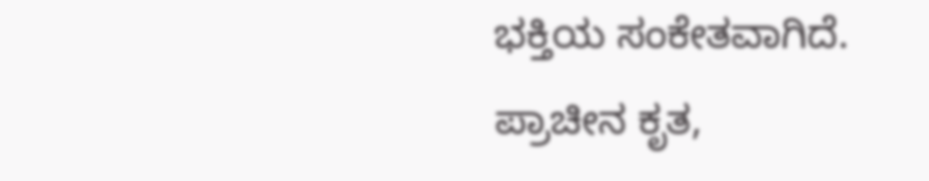ಭಕ್ತಿಯ ಸಂಕೇತವಾಗಿದೆ. ಪ್ರಾಚೀನ ಕೃತ,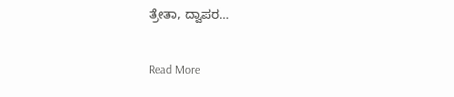ತ್ರೇತಾ, ದ್ವಾಪರ…

Read More